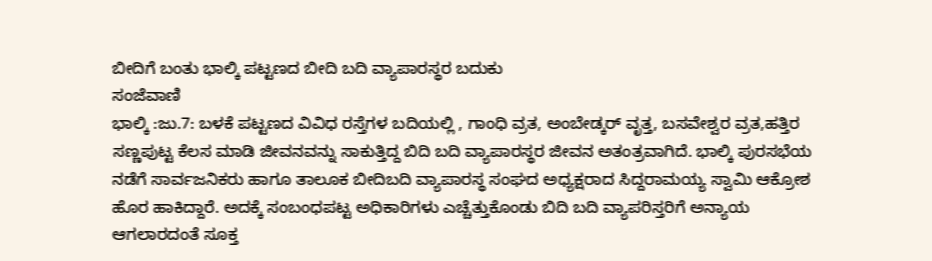ಬೀದಿಗೆ ಬಂತು ಭಾಲ್ಕಿ ಪಟ್ಟಣದ ಬೀದಿ ಬದಿ ವ್ಯಾಪಾರಸ್ಥರ ಬದುಕು
ಸಂಜೆವಾಣಿ
ಭಾಲ್ಕಿ :ಜು.7: ಬಳಕೆ ಪಟ್ಟಣದ ವಿವಿಧ ರಸ್ತೆಗಳ ಬದಿಯಲ್ಲಿ , ಗಾಂಧಿ ವ್ರತ, ಅಂಬೇಡ್ಕರ್ ವೃತ್ತ, ಬಸವೇಶ್ವರ ವ್ರತ,ಹತ್ತಿರ ಸಣ್ಣಪುಟ್ಟ ಕೆಲಸ ಮಾಡಿ ಜೀವನವನ್ನು ಸಾಕುತ್ತಿದ್ದ ಬಿದಿ ಬದಿ ವ್ಯಾಪಾರಸ್ಥರ ಜೀವನ ಅತಂತ್ರವಾಗಿದೆ. ಭಾಲ್ಕಿ ಪುರಸಭೆಯ ನಡೆಗೆ ಸಾರ್ವಜನಿಕರು ಹಾಗೂ ತಾಲೂಕ ಬೀದಿಬದಿ ವ್ಯಾಪಾರಸ್ಥ ಸಂಘದ ಅಧ್ಯಕ್ಷರಾದ ಸಿದ್ದರಾಮಯ್ಯ ಸ್ವಾಮಿ ಆಕ್ರೋಶ ಹೊರ ಹಾಕಿದ್ದಾರೆ. ಅದಕ್ಕೆ ಸಂಬಂಧಪಟ್ಟ ಅಧಿಕಾರಿಗಳು ಎಚ್ಚೆತ್ತುಕೊಂಡು ಬಿದಿ ಬದಿ ವ್ಯಾಪರಿಸ್ತರಿಗೆ ಅನ್ಯಾಯ ಆಗಲಾರದಂತೆ ಸೂಕ್ತ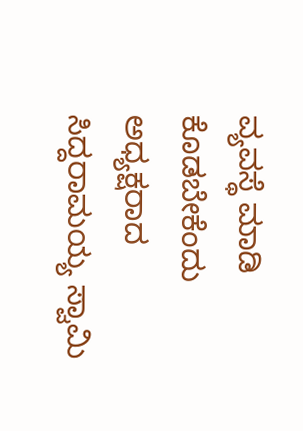ವ್ಯವಸ್ಥೆ ಮಾಡಿ ಕೊಡಬೇಕೆಂದು ಅಧ್ಯಕ್ಷರಾದ ಸಿದ್ದರಾಮಯ್ಯ ಸ್ವಾಮಿ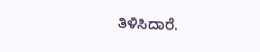ತಿಳಿಸಿದಾರೆ.